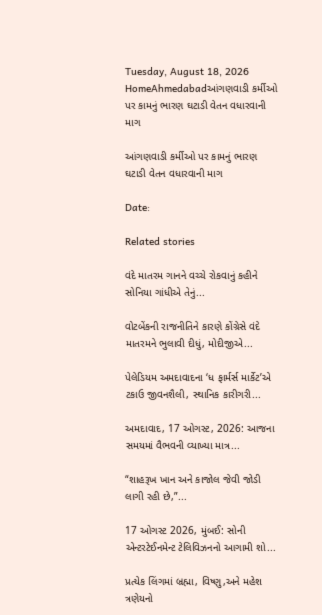Tuesday, August 18, 2026
HomeAhmedabadઆંગણવાડી કર્મીઓ પર કામનું ભારણ ઘટાડી વેતન વધારવાની માગ

આંગણવાડી કર્મીઓ પર કામનું ભારણ ઘટાડી વેતન વધારવાની માગ

Date:

Related stories

વંદે માતરમ ગાનને વચ્ચે રોકવાનું કહીને સોનિયા ગાંધીએ તેનું...

વોટબેંકની રાજનીતિને કારણે કોંગ્રેસે વંદે માતરમને ભુલાવી દીધું, મોદીજીએ...

પેલેડિયમ અમદાવાદના ‘ધ ફાર્મર્સ માર્કેટ’એ ટકાઉ જીવનશૈલી, સ્થાનિક કારીગરી...

અમદાવાદ, 17 ઓગસ્ટ, 2026: આજના સમયમાં વૈભવની વ્યાખ્યા માત્ર...

“શાહરૂખ ખાન અને કાજોલ જેવી જોડી લાગી રહી છે,”...

17 ઓગસ્ટ 2026, મુંબઈ: સોની એન્ટરટેઈનમેન્ટ ટેલિવિઝનનો આગામી શો...

પ્રત્યેક લિંગમાં બ્રહ્મા, વિષ્ણુ,અને મહેશ ત્રણેયનો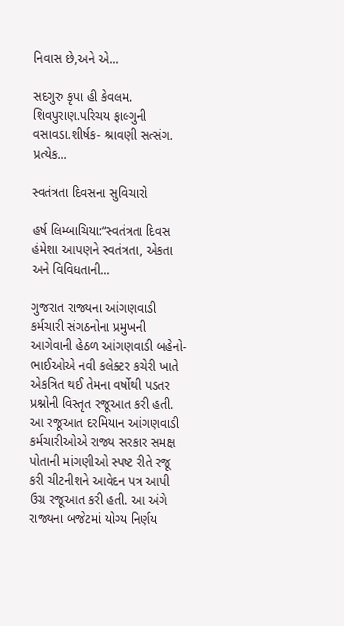નિવાસ છે,અને એ...

સદગુરુ કૃપા હી કેવલમ. શિવપુરાણ.પરિચય ફાલ્ગુની વસાવડા.શીર્ષક- શ્રાવણી સત્સંગ. પ્રત્યેક...

સ્વતંત્રતા દિવસના સુવિચારો

હર્ષ લિમ્બાચિયા:“સ્વતંત્રતા દિવસ હંમેશા આપણને સ્વતંત્રતા, એકતા અને વિવિધતાની...

ગુજરાત રાજ્યના આંગણવાડી કર્મચારી સંગઠનોના પ્રમુખની આગેવાની હેઠળ આંગણવાડી બહેનો-ભાઈઓએ નવી કલેક્ટર કચેરી ખાતે એકત્રિત થઈ તેમના વર્ષોથી પડતર પ્રશ્નોની વિસ્તૃત રજૂઆત કરી હતી. આ રજૂઆત દરમિયાન આંગણવાડી કર્મચારીઓએ રાજ્ય સરકાર સમક્ષ પોતાની માંગણીઓ સ્પષ્ટ રીતે રજૂ કરી ચીટનીશને આવેદન પત્ર આપી ઉગ્ર રજૂઆત કરી હતી. આ અંગે રાજ્યના બજેટમાં યોગ્ય નિર્ણય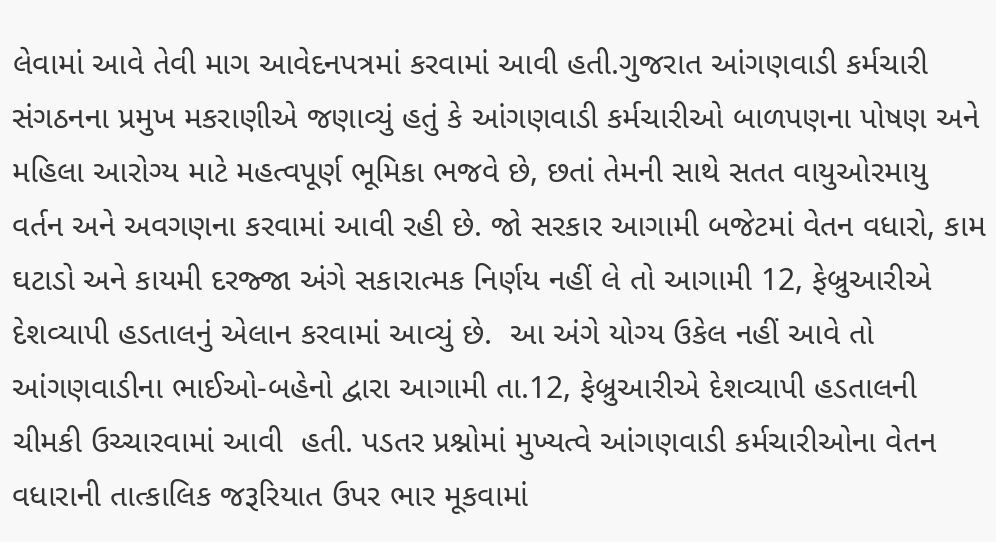લેવામાં આવે તેવી માગ આવેદનપત્રમાં કરવામાં આવી હતી.ગુજરાત આંગણવાડી કર્મચારી સંગઠનના પ્રમુખ મકરાણીએ જણાવ્યું હતું કે આંગણવાડી કર્મચારીઓ બાળપણના પોષણ અને મહિલા આરોગ્ય માટે મહત્વપૂર્ણ ભૂમિકા ભજવે છે, છતાં તેમની સાથે સતત વાયુઓરમાયુ વર્તન અને અવગણના કરવામાં આવી રહી છે. જો સરકાર આગામી બજેટમાં વેતન વધારો, કામ ઘટાડો અને કાયમી દરજ્જા અંગે સકારાત્મક નિર્ણય નહીં લે તો આગામી 12, ફેબ્રુઆરીએ દેશવ્યાપી હડતાલનું એલાન કરવામાં આવ્યું છે.  આ અંગે યોગ્ય ઉકેલ નહીં આવે તો આંગણવાડીના ભાઈઓ-બહેનો દ્વારા આગામી તા.12, ફેબ્રુઆરીએ દેશવ્યાપી હડતાલની ચીમકી ઉચ્ચારવામાં આવી  હતી. પડતર પ્રશ્નોમાં મુખ્યત્વે આંગણવાડી કર્મચારીઓના વેતન વધારાની તાત્કાલિક જરૂરિયાત ઉપર ભાર મૂકવામાં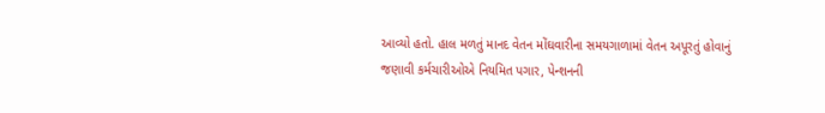આવ્યો હતો. હાલ મળતું માનદ વેતન મોંઘવારીના સમયગાળામાં વેતન અપૂરતું હોવાનું જણાવી કર્મચારીઓએ નિયમિત પગાર, પેન્શનની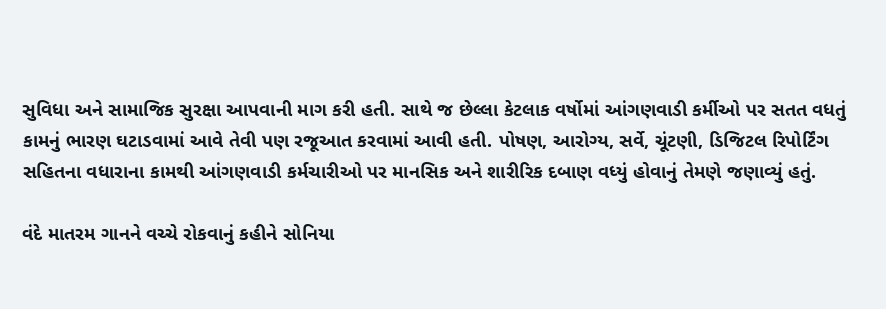સુવિધા અને સામાજિક સુરક્ષા આપવાની માગ કરી હતી. સાથે જ છેલ્લા કેટલાક વર્ષોમાં આંગણવાડી કર્મીઓ પર સતત વધતું કામનું ભારણ ઘટાડવામાં આવે તેવી પણ રજૂઆત કરવામાં આવી હતી. પોષણ, આરોગ્ય, સર્વે, ચૂંટણી, ડિજિટલ રિપોર્ટિંગ સહિતના વધારાના કામથી આંગણવાડી કર્મચારીઓ પર માનસિક અને શારીરિક દબાણ વધ્યું હોવાનું તેમણે જણાવ્યું હતું.

વંદે માતરમ ગાનને વચ્ચે રોકવાનું કહીને સોનિયા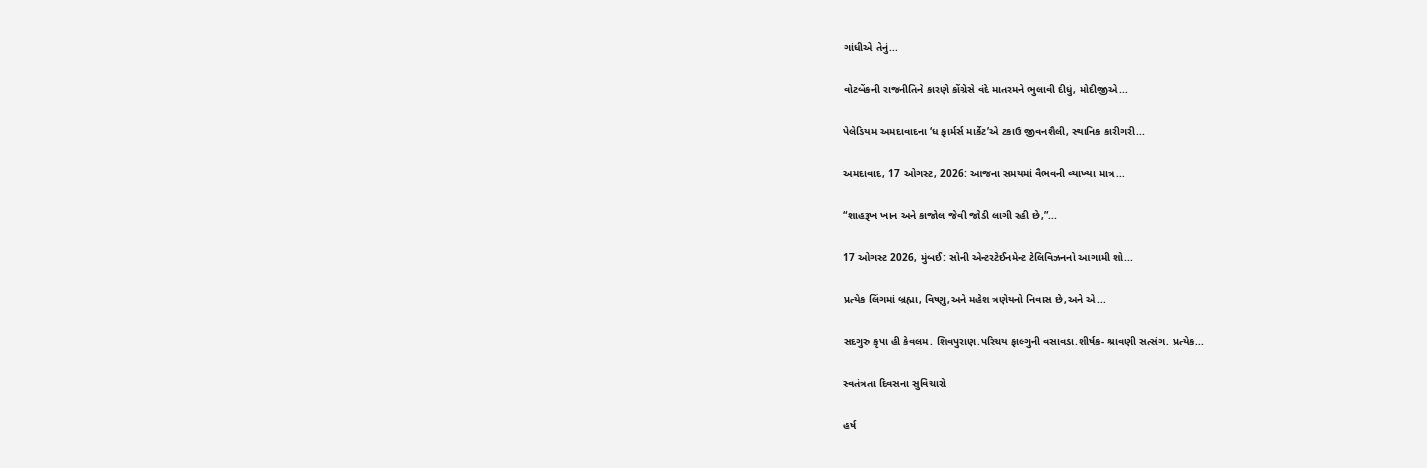ગાંધીએ તેનું...

વોટબેંકની રાજનીતિને કારણે કોંગ્રેસે વંદે માતરમને ભુલાવી દીધું, મોદીજીએ...

પેલેડિયમ અમદાવાદના ‘ધ ફાર્મર્સ માર્કેટ’એ ટકાઉ જીવનશૈલી, સ્થાનિક કારીગરી...

અમદાવાદ, 17 ઓગસ્ટ, 2026: આજના સમયમાં વૈભવની વ્યાખ્યા માત્ર...

“શાહરૂખ ખાન અને કાજોલ જેવી જોડી લાગી રહી છે,”...

17 ઓગસ્ટ 2026, મુંબઈ: સોની એન્ટરટેઈનમેન્ટ ટેલિવિઝનનો આગામી શો...

પ્રત્યેક લિંગમાં બ્રહ્મા, વિષ્ણુ,અને મહેશ ત્રણેયનો નિવાસ છે,અને એ...

સદગુરુ કૃપા હી કેવલમ. શિવપુરાણ.પરિચય ફાલ્ગુની વસાવડા.શીર્ષક- શ્રાવણી સત્સંગ. પ્રત્યેક...

સ્વતંત્રતા દિવસના સુવિચારો

હર્ષ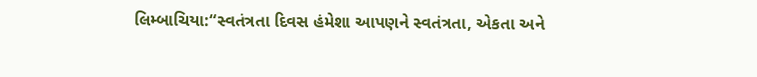લિમ્બાચિયા:“સ્વતંત્રતા દિવસ હંમેશા આપણને સ્વતંત્રતા, એકતા અને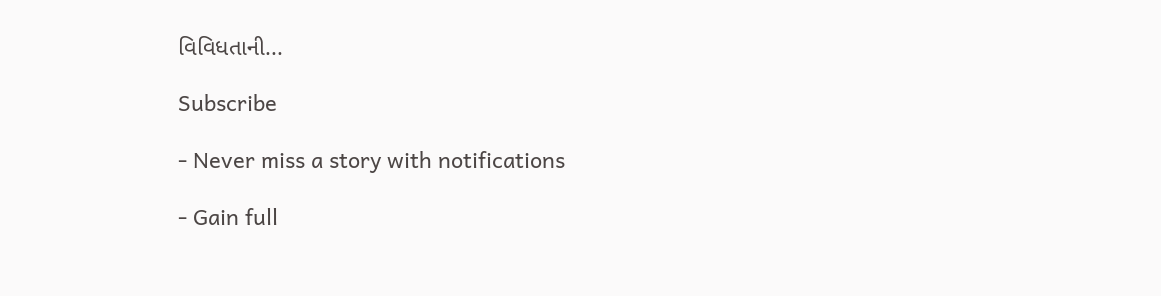વિવિધતાની...

Subscribe

- Never miss a story with notifications

- Gain full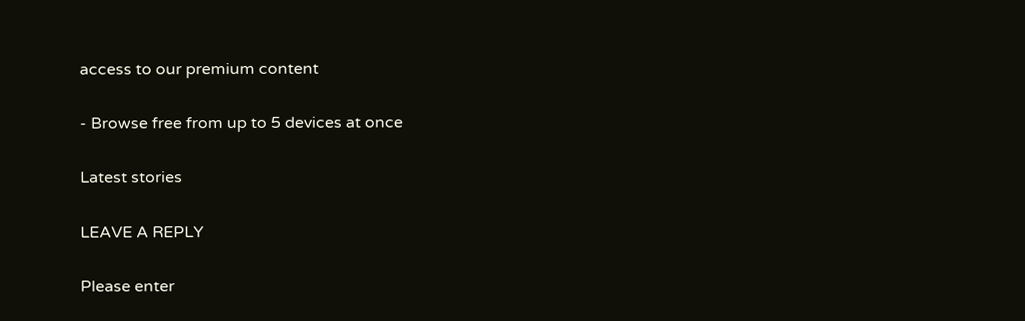access to our premium content

- Browse free from up to 5 devices at once

Latest stories

LEAVE A REPLY

Please enter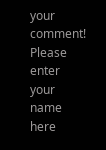your comment!
Please enter your name here